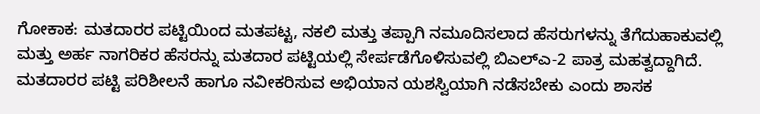ಗೋಕಾಕ: ಮತದಾರರ ಪಟ್ಟಿಯಿಂದ ಮತಪಟ್ಟ, ನಕಲಿ ಮತ್ತು ತಪ್ಪಾಗಿ ನಮೂದಿಸಲಾದ ಹೆಸರುಗಳನ್ನು ತೆಗೆದುಹಾಕುವಲ್ಲಿ ಮತ್ತು ಅರ್ಹ ನಾಗರಿಕರ ಹೆಸರನ್ನು ಮತದಾರ ಪಟ್ಟಿಯಲ್ಲಿ ಸೇರ್ಪಡೆಗೊಳಿಸುವಲ್ಲಿ ಬಿಎಲ್ಎ-2 ಪಾತ್ರ ಮಹತ್ವದ್ದಾಗಿದೆ. ಮತದಾರರ ಪಟ್ಟಿ ಪರಿಶೀಲನೆ ಹಾಗೂ ನವೀಕರಿಸುವ ಅಭಿಯಾನ ಯಶಸ್ವಿಯಾಗಿ ನಡೆಸಬೇಕು ಎಂದು ಶಾಸಕ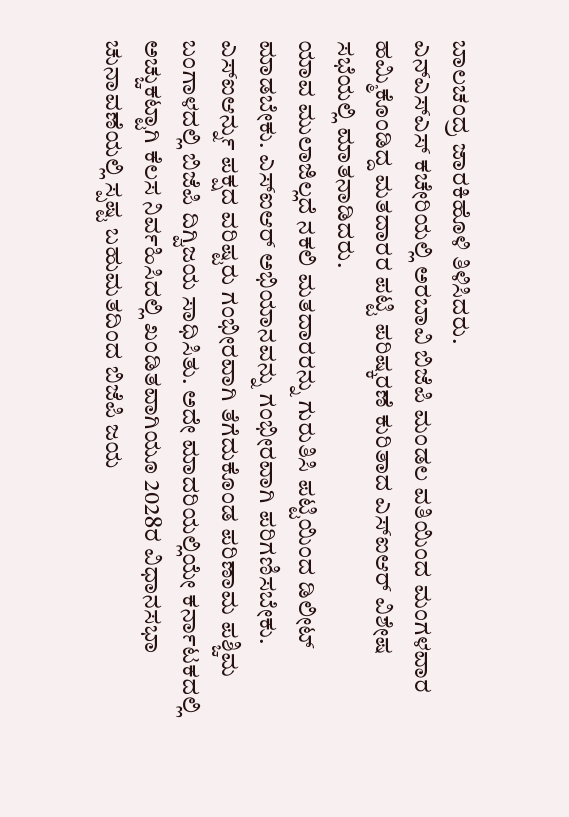ಬಾಲಚಂದ್ರ ಜಾರಕಿಹೊಳಿ ತಿಳಿಸಿದರು.
ಎನ್ಎಸ್ಎಸ್ ಕಚೇರಿಯಲ್ಲಿ ಅರಬಾವಿ ಬಿಜೆಪಿ ಮಂಡಲ ವತಿಯಿಂದ ಮಂಗಳವಾರ ಹಮ್ಮಿಕೊಂಡಿದ್ದ ಮತದಾರರ ಪಟ್ಟಿ ಪರಿಷ್ಕರಣೆ ಕುರಿತಾದ ಎಸ್ಐಆರ್ ವಿಶೇಷ ಸಭೆಯಲ್ಲಿ ಮಾತನಾಡಿದರು.
ಯಾವ ಮುಲಾಜಿಲ್ಲದೆ ನಕಲಿ ಮತದಾರರನ್ನು ಗುರುತಿಸಿ ಪಟ್ಟಿಯಿಂದ ಡಿಲೀಟ್ ಮಾಡಬೇಕು. ಎಸ್ಐಆರ್ ಅಭಿಯಾನವನ್ನು ಗಂಭೀರವಾಗಿ ಪರಿಗಣಿಸಬೇಕು. ಎಸ್ಐಆರ್ನ್ನು ಪಕ್ಷದ ವರಿಷ್ಟರು ಗಂಭೀರವಾಗಿ ತೆಗೆದುಕೊಂಡ ಪರಿಣಾಮ ಪಶ್ಚಿಮ ಬಂಗಾಳದಲ್ಲಿ ಬಿಜೆಪಿ ದಿಗ್ವಿಜಯ ಸಾಧಿಸಿತು. ಅದೇ ಮಾದರಿಯಲ್ಲಿಯೇ ಕರ್ನಾಟಕದಲ್ಲಿ ಅಚ್ಚುಕಟ್ಟಾಗಿ ಕೆಲಸ ನಿರ್ವಹಿಸಿದಲ್ಲಿ ಖಂಡಿತವಾಗಿಯೂ 2028ರ ವಿಧಾನಸಭಾ ಚುನಾವಣೆಯಲ್ಲಿ ಸ್ಪಷ್ಟ ಬಹುಮತದಿಂದ ಬಿಜೆಪಿ ಜಯ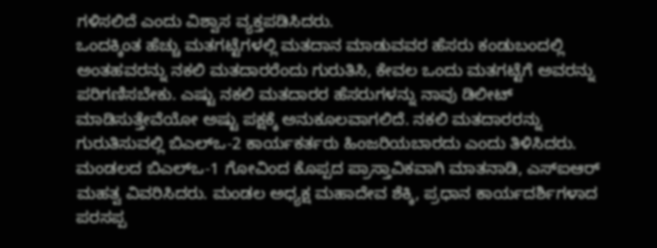ಗಳಿಸಲಿದೆ ಎಂದು ವಿಶ್ವಾಸ ವ್ಯಕ್ತಪಡಿಸಿದರು.
ಒಂದಕ್ಕಿಂತ ಹೆಚ್ಚು ಮತಗಟ್ಟೆಗಳಲ್ಲಿ ಮತದಾನ ಮಾಡುವವರ ಹೆಸರು ಕಂಡುಬಂದಲ್ಲಿ ಅಂತಹವರನ್ನು ನಕಲಿ ಮತದಾರರೆಂದು ಗುರುತಿಸಿ, ಕೇವಲ ಒಂದು ಮತಗಟ್ಟೆಗೆ ಅವರನ್ನು ಪರಿಗಣಿಸಬೇಕು. ಎಷ್ಟು ನಕಲಿ ಮತದಾರರ ಹೆಸರುಗಳನ್ನು ನಾವು ಡಿಲೀಟ್ ಮಾಡಿಸುತ್ತೇವೆಯೋ ಅಷ್ಟು ಪಕ್ಷಕ್ಕೆ ಅನುಕೂಲವಾಗಲಿದೆ. ನಕಲಿ ಮತದಾರರನ್ನು ಗುರುತಿಸುವಲ್ಲಿ ಬಿಎಲ್ಒ-2 ಕಾರ್ಯಕರ್ತರು ಹಿಂಜರಿಯಬಾರದು ಎಂದು ತಿಳಿಸಿದರು.
ಮಂಡಲದ ಬಿಎಲ್ಒ-1 ಗೋವಿಂದ ಕೊಪ್ಪದ ಪ್ರಾಸ್ತಾವಿಕವಾಗಿ ಮಾತನಾಡಿ, ಎಸ್ಐಆರ್ ಮಹತ್ವ ವಿವರಿಸಿದರು. ಮಂಡಲ ಅಧ್ಯಕ್ಷ ಮಹಾದೇವ ಶೆಕ್ಕಿ, ಪ್ರಧಾನ ಕಾರ್ಯದರ್ಶಿಗಳಾದ ಪರಸಪ್ಪ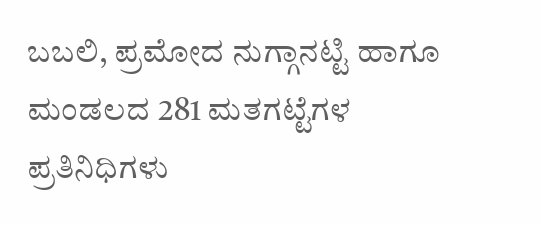ಬಬಲಿ, ಪ್ರಮೋದ ನುಗ್ಗಾನಟ್ಟಿ ಹಾಗೂ ಮಂಡಲದ 281 ಮತಗಟ್ಟೆಗಳ ಪ್ರತಿನಿಧಿಗಳು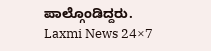ಪಾಲ್ಗೊಂಡಿದ್ದರು.
Laxmi News 24×7